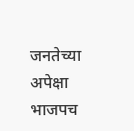जनतेच्या अपेक्षा भाजपच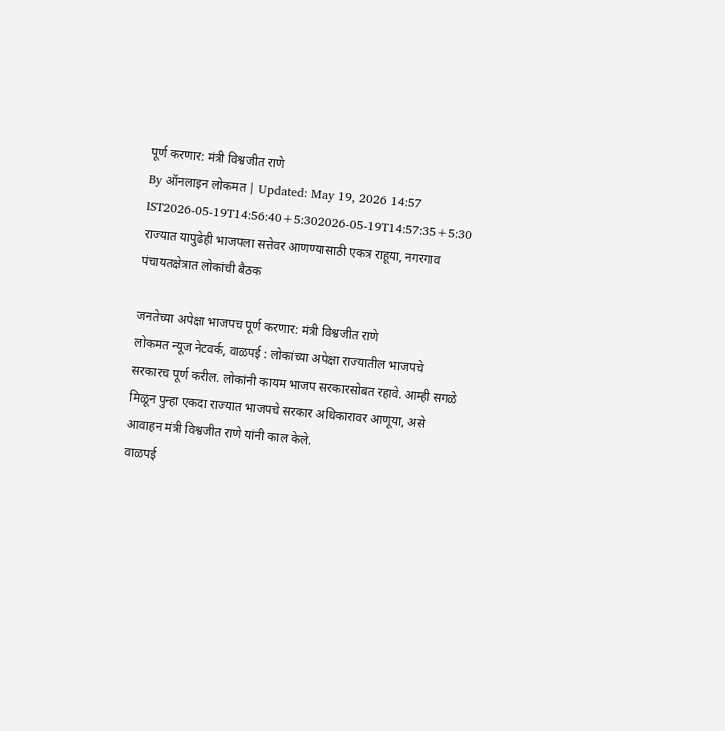पूर्ण करणार: मंत्री विश्वजीत राणे
By ऑनलाइन लोकमत | Updated: May 19, 2026 14:57 IST2026-05-19T14:56:40+5:302026-05-19T14:57:35+5:30
राज्यात यापुढेही भाजपला सत्तेवर आणण्यासाठी एकत्र राहूया, नगरगाव पंचायतक्षेत्रात लोकांची बैठक

जनतेच्या अपेक्षा भाजपच पूर्ण करणार: मंत्री विश्वजीत राणे
लोकमत न्यूज नेटवर्क, वाळपई : लोकांच्या अपेक्षा राज्यातील भाजपचे सरकारच पूर्ण करील. लोकांनी कायम भाजप सरकारसोबत रहावे. आम्ही सगळे मिळून पुन्हा एकदा राज्यात भाजपचे सरकार अधिकारावर आणूया, असे आवाहन मंत्री विश्वजीत राणे यांनी काल केले.
वाळपई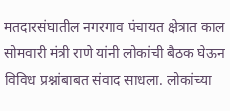मतदारसंघातील नगरगाव पंचायत क्षेत्रात काल सोमवारी मंत्री राणे यांनी लोकांची बैठक घेऊन विविध प्रश्नांबाबत संवाद साधला. लोकांच्या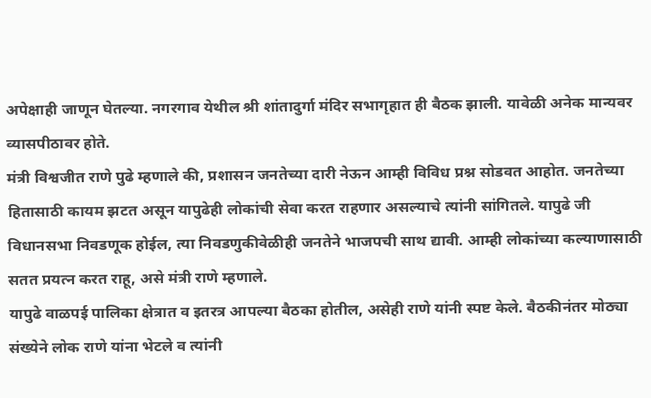अपेक्षाही जाणून घेतल्या. नगरगाव येथील श्री शांतादुर्गा मंदिर सभागृहात ही बैठक झाली. यावेळी अनेक मान्यवर व्यासपीठावर होते.
मंत्री विश्वजीत राणे पुढे म्हणाले की, प्रशासन जनतेच्या दारी नेऊन आम्ही विविध प्रश्न सोडवत आहोत. जनतेच्या हितासाठी कायम झटत असून यापुढेही लोकांची सेवा करत राहणार असल्याचे त्यांनी सांगितले. यापुढे जी विधानसभा निवडणूक होईल, त्या निवडणुकीवेळीही जनतेने भाजपची साथ द्यावी. आम्ही लोकांच्या कल्याणासाठी सतत प्रयत्न करत राहू, असे मंत्री राणे म्हणाले.
यापुढे वाळपई पालिका क्षेत्रात व इतरत्र आपल्या बैठका होतील, असेही राणे यांनी स्पष्ट केले. बैठकीनंतर मोठ्या संख्येने लोक राणे यांना भेटले व त्यांनी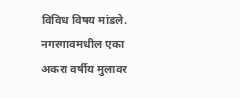विविध विषय मांडले. नगरगावमधील एका अकरा वर्षीय मुलावर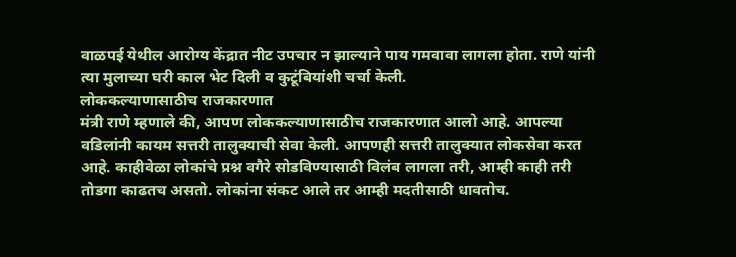वाळपई येथील आरोग्य केंद्रात नीट उपचार न झाल्याने पाय गमवावा लागला होता. राणे यांनी त्या मुलाच्या घरी काल भेट दिली व कुटूंबियांशी चर्चा केली.
लोककल्याणासाठीच राजकारणात
मंत्री राणे म्हणाले की, आपण लोककल्याणासाठीच राजकारणात आलो आहे. आपल्या वडिलांनी कायम सत्तरी तालुक्याची सेवा केली. आपणही सत्तरी तालुक्यात लोकसेवा करत आहे. काहीवेळा लोकांचे प्रश्न वगैरे सोडविण्यासाठी विलंब लागला तरी, आम्ही काही तरी तोडगा काढतच असतो. लोकांना संकट आले तर आम्ही मदतीसाठी धावतोच.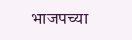भाजपच्या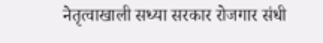नेतृत्वाखाली सध्या सरकार रोजगार संधी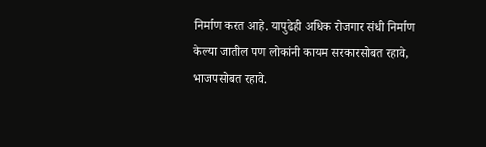निर्माण करत आहे. यापुढेही अधिक रोजगार संधी निर्माण केल्या जातील पण लोकांनी कायम सरकारसोबत रहावे, भाजपसोबत रहावे.